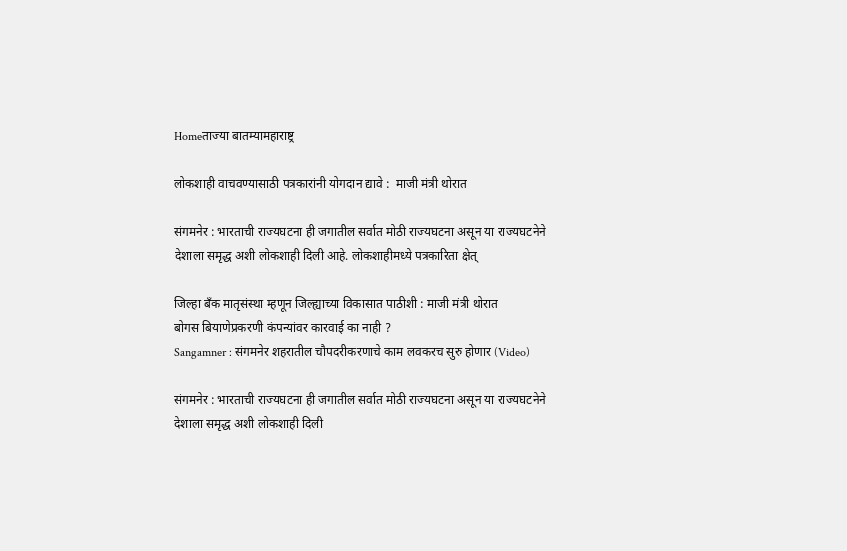Homeताज्या बातम्यामहाराष्ट्र

लोकशाही वाचवण्यासाठी पत्रकारांनी योगदान द्यावे :  माजी मंत्री थोरात

संगमनेर : भारताची राज्यघटना ही जगातील सर्वात मोठी राज्यघटना असून या राज्यघटनेने देशाला समृद्ध अशी लोकशाही दिली आहे. लोकशाहीमध्ये पत्रकारिता क्षेत्

जिल्हा बँक मातृसंस्था म्हणून जिल्ह्याच्या विकासात पाठीशी : माजी मंत्री थोरात
बोगस बियाणेप्रकरणी कंपन्यांवर कारवाई का नाही ?
Sangamner : संगमनेर शहरातील चौपदरीकरणाचे काम लवकरच सुरु होणार (Video)

संगमनेर : भारताची राज्यघटना ही जगातील सर्वात मोठी राज्यघटना असून या राज्यघटनेने देशाला समृद्ध अशी लोकशाही दिली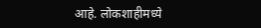आहे. लोकशाहीमध्ये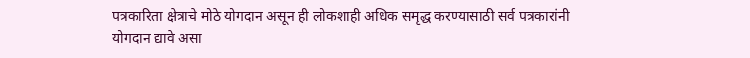पत्रकारिता क्षेत्राचे मोठे योगदान असून ही लोकशाही अधिक समृद्ध करण्यासाठी सर्व पत्रकारांनी योगदान द्यावे असा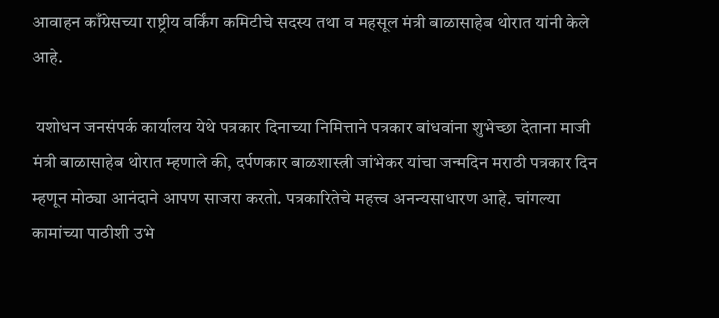आवाहन काँग्रेसच्या राष्ट्रीय वर्किंग कमिटीचे सदस्य तथा व महसूल मंत्री बाळासाहेब थोरात यांनी केले आहे.

 यशोधन जनसंपर्क कार्यालय येथे पत्रकार दिनाच्या निमित्ताने पत्रकार बांधवांना शुभेच्छा देताना माजी मंत्री बाळासाहेब थोरात म्हणाले की, दर्पणकार बाळशास्त्री जांभेकर यांचा जन्मदिन मराठी पत्रकार दिन म्हणून मोठ्या आनंदाने आपण साजरा करतो. पत्रकारितेचे महत्त्व अनन्यसाधारण आहे. चांगल्या कामांच्या पाठीशी उभे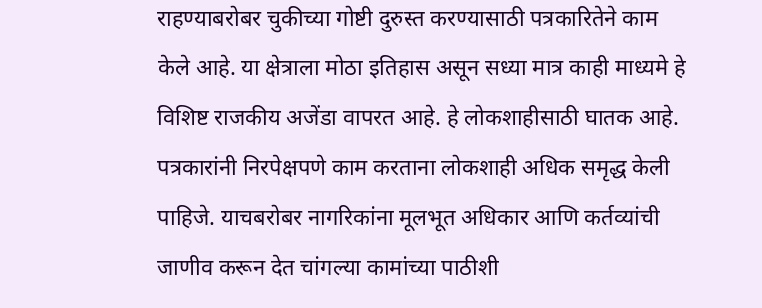राहण्याबरोबर चुकीच्या गोष्टी दुरुस्त करण्यासाठी पत्रकारितेने काम केले आहे. या क्षेत्राला मोठा इतिहास असून सध्या मात्र काही माध्यमे हे विशिष्ट राजकीय अजेंडा वापरत आहे. हे लोकशाहीसाठी घातक आहे. पत्रकारांनी निरपेक्षपणे काम करताना लोकशाही अधिक समृद्ध केली पाहिजे. याचबरोबर नागरिकांना मूलभूत अधिकार आणि कर्तव्यांची जाणीव करून देत चांगल्या कामांच्या पाठीशी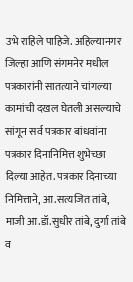उभे राहिले पाहिजे. अहिल्यानगर जिल्हा आणि संगमनेर मधील पत्रकारांनी सातत्याने चांगल्या कामांची दखल घेतली असल्याचे सांगून सर्व पत्रकार बांधवांना पत्रकार दिनानिमित्त शुभेच्छा दिल्या आहेत. पत्रकार दिनाच्या निमित्ताने, आ.सत्यजित तांबे, माजी आ.डॉ.सुधीर तांबे, दुर्गा तांबे व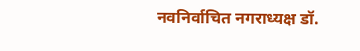नवनिर्वाचित नगराध्यक्ष डॉ.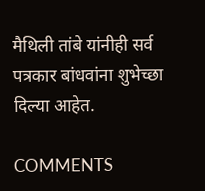मैथिली तांबे यांनीही सर्व पत्रकार बांधवांना शुभेच्छा दिल्या आहेत.

COMMENTS